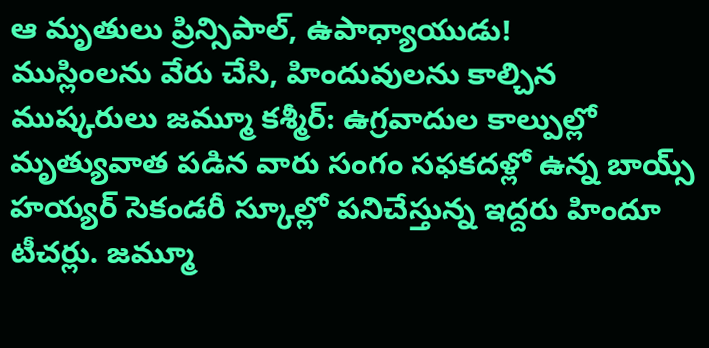ఆ మృతులు ప్రిన్సిపాల్, ఉపాధ్యాయుడు!
ముస్లింలను వేరు చేసి, హిందువులను కాల్చిన ముష్కరులు జమ్మూ కశ్మీర్: ఉగ్రవాదుల కాల్పుల్లో మృత్యువాత పడిన వారు సంగం సఫకదళ్లో ఉన్న బాయ్స్ హయ్యర్ సెకండరీ స్కూల్లో పనిచేస్తున్న ఇద్దరు హిందూ టీచర్లు. జమ్మూ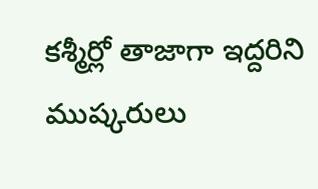కశ్మీర్లో తాజాగా ఇద్దరిని ముష్కరులు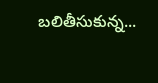బలితీసుకున్న...